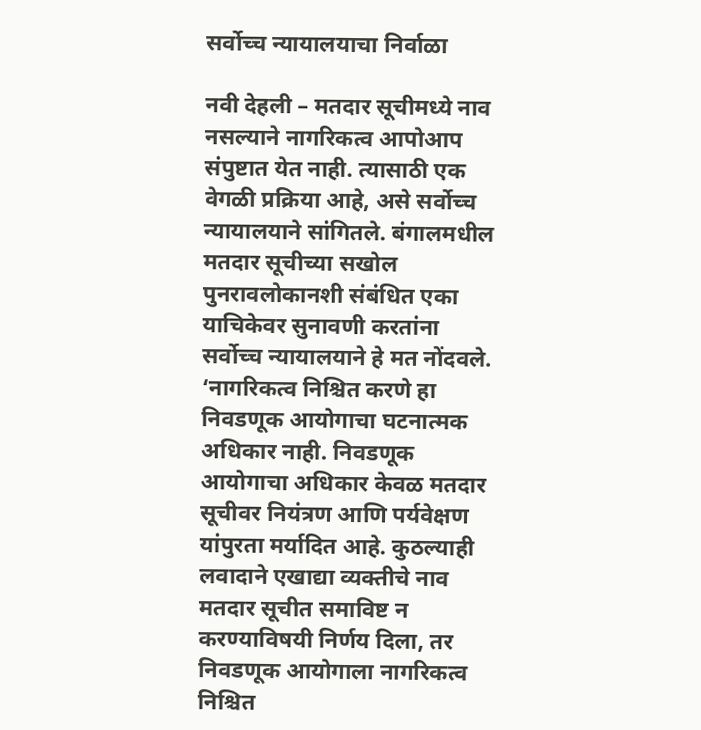सर्वोच्च न्यायालयाचा निर्वाळा

नवी देहली – मतदार सूचीमध्ये नाव नसल्याने नागरिकत्व आपोआप संपुष्टात येत नाही. त्यासाठी एक वेगळी प्रक्रिया आहे, असे सर्वोच्च न्यायालयाने सांगितले. बंगालमधील मतदार सूचीच्या सखोल पुनरावलोकानशी संबंधित एका याचिकेवर सुनावणी करतांना सर्वोच्च न्यायालयाने हे मत नोंदवले.
‘नागरिकत्व निश्चित करणे हा निवडणूक आयोगाचा घटनात्मक अधिकार नाही. निवडणूक आयोगाचा अधिकार केवळ मतदार सूचीवर नियंत्रण आणि पर्यवेक्षण यांपुरता मर्यादित आहे. कुठल्याही लवादाने एखाद्या व्यक्तीचे नाव मतदार सूचीत समाविष्ट न करण्याविषयी निर्णय दिला, तर निवडणूक आयोगाला नागरिकत्व निश्चित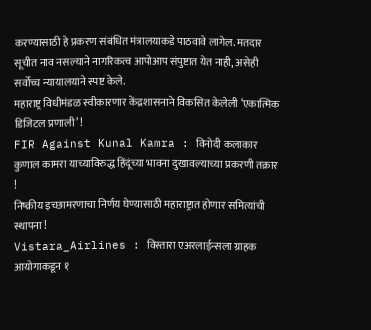करण्यासाठी हे प्रकरण संबंधित मंत्रालयाकडे पाठवावे लागेल. मतदार सूचीत नाव नसल्याने नागरिकत्व आपोआप संपुष्टात येत नाही, असेही सर्वोच्च न्यायालयाने स्पष्ट केले.
महाराष्ट्र विधीमंडळ स्वीकारणार केंद्रशासनाने विकसित केलेली ‘एकात्मिक डिजिटल प्रणाली’ !
FIR Against Kunal Kamra : विनोदी कलाकार कुणाल कामरा याच्याविरुद्ध हिंदूंच्या भावना दुखावल्याच्या प्रकरणी तक्रार !
निष्क्रीय इच्छामरणाचा निर्णय घेण्यासाठी महाराष्ट्रात होणार समित्यांची स्थापना !
Vistara_Airlines : विस्तारा एअरलाईन्सला ग्राहक आयोगाकडून १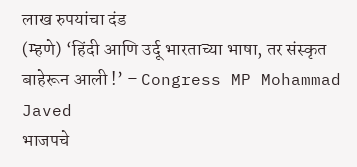लाख रुपयांचा दंड
(म्हणे) ‘हिंदी आणि उर्दू भारताच्या भाषा, तर संस्कृत बाहेरून आली !’ – Congress MP Mohammad Javed
भाजपचे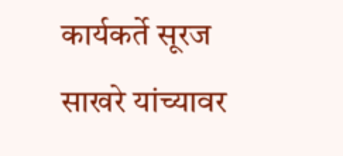कार्यकर्ते सूरज साखरे यांच्यावर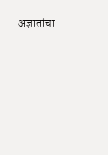अज्ञातांचा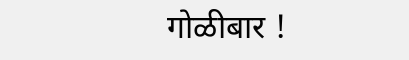गोळीबार !